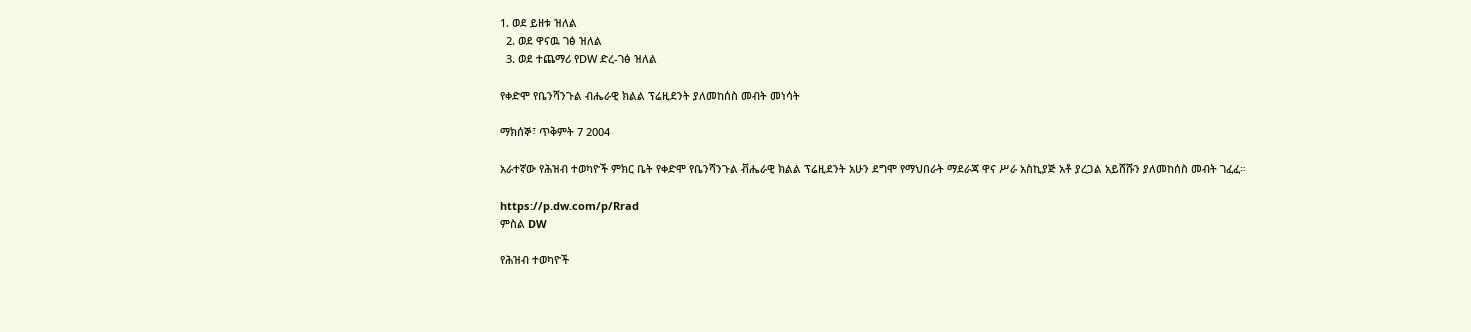1. ወደ ይዘቱ ዝለል
  2. ወደ ዋናዉ ገፅ ዝለል
  3. ወደ ተጨማሪ የDW ድረ-ገፅ ዝለል

የቀድሞ የቤንሻንጉል ብሔራዊ ክልል ፕሬዚደንት ያለመከሰስ መብት መነሳት

ማክሰኞ፣ ጥቅምት 7 2004

አራተኛው የሕዝብ ተወካዮች ምክር ቤት የቀድሞ የቤንሻንጉል ቭሔራዊ ክልል ፕሬዚደንት አሁን ደግሞ የማህበራት ማደራጃ ዋና ሥራ አስኪያጅ አቶ ያረጋል አይሸሹን ያለመከሰስ መብት ገፈፈ።

https://p.dw.com/p/Rrad
ምስል DW

የሕዝብ ተወካዮች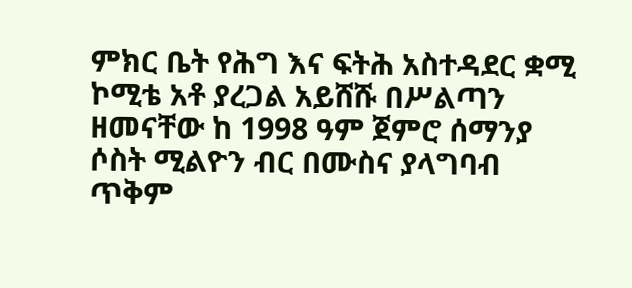ምክር ቤት የሕግ እና ፍትሕ አስተዳደር ቋሚ ኮሚቴ አቶ ያረጋል አይሸሹ በሥልጣን ዘመናቸው ከ 1998 ዓም ጀምሮ ሰማንያ ሶስት ሚልዮን ብር በሙስና ያላግባብ ጥቅም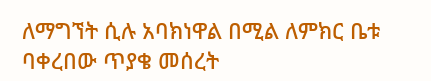ለማግኘት ሲሉ አባክነዋል በሚል ለምክር ቤቱ ባቀረበው ጥያቄ መሰረት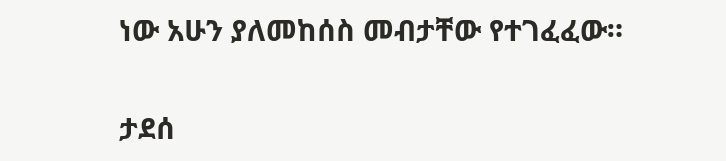ነው አሁን ያለመከሰስ መብታቸው የተገፈፈው።

ታደሰ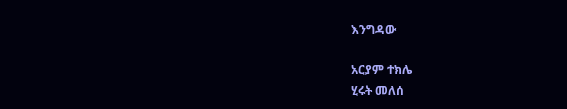እንግዳው

አርያም ተክሌ
ሂሩት መለሰ